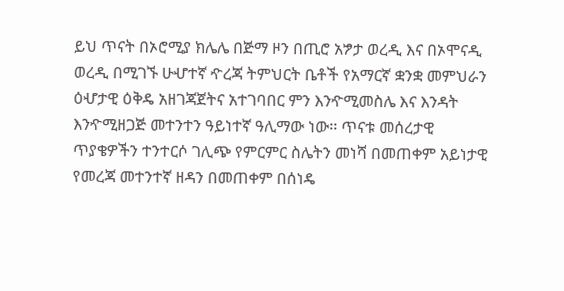ይህ ጥናት በኦሮሚያ ክሌሌ በጅማ ዞን በጢሮ አፇታ ወረዲ እና በኦሞናዲ ወረዲ በሚገኙ ሁሇተኛ ዯረጃ ትምህርት ቤቶች የአማርኛ ቋንቋ መምህራን ዕሇታዊ ዕቅዴ አዘገጃጀትና አተገባበር ምን እንዯሚመስሌ እና እንዳት እንዯሚዘጋጅ መተንተን ዓይነተኛ ዓሊማው ነው፡፡ ጥናቱ መሰረታዊ ጥያቄዎችን ተንተርሶ ገሊጭ የምርምር ስሌትን መነሻ በመጠቀም አይነታዊ የመረጃ መተንተኛ ዘዳን በመጠቀም በሰነዴ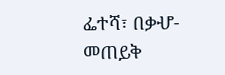ፌተሻ፣ በቃሇ-መጠይቅ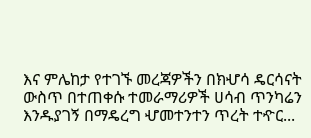እና ምሌከታ የተገኙ መረጃዎችን በክሇሳ ዴርሳናት ውስጥ በተጠቀሱ ተመራማሪዎች ሀሳብ ጥንካሬን እንዱያገኝ በማዴረግ ሇመተንተን ጥረት ተዯር...